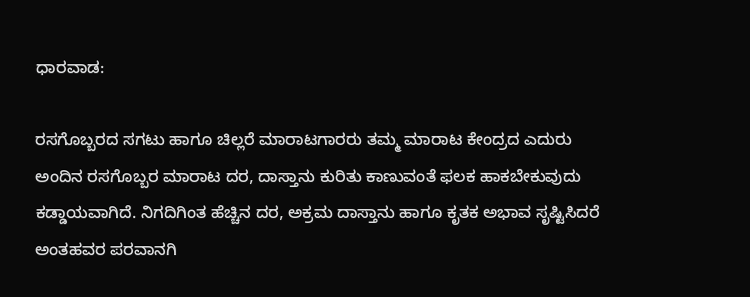ಧಾರವಾಡ:

ರಸಗೊಬ್ಬರದ ಸಗಟು ಹಾಗೂ ಚಿಲ್ಲರೆ ಮಾರಾಟಗಾರರು ತಮ್ಮ ಮಾರಾಟ ಕೇಂದ್ರದ ಎದುರು ಅಂದಿನ ರಸಗೊಬ್ಬರ ಮಾರಾಟ ದರ, ದಾಸ್ತಾನು ಕುರಿತು ಕಾಣುವಂತೆ ಫಲಕ ಹಾಕಬೇಕುವುದು ಕಡ್ಡಾಯವಾಗಿದೆ. ನಿಗದಿಗಿಂತ ಹೆಚ್ಚಿನ ದರ, ಅಕ್ರಮ ದಾಸ್ತಾನು ಹಾಗೂ ಕೃತಕ ಅಭಾವ ಸೃಷ್ಟಿಸಿದರೆ ಅಂತಹವರ ಪರವಾನಗಿ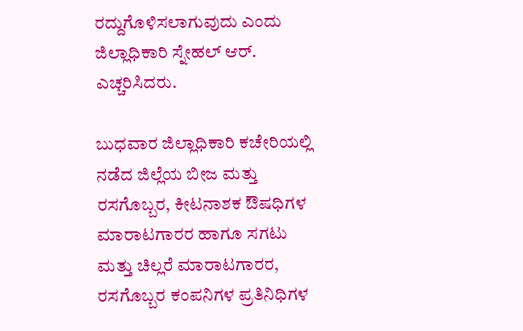ರದ್ದುಗೊಳಿಸಲಾಗುವುದು ಎಂದು ಜಿಲ್ಲಾಧಿಕಾರಿ ಸ್ನೇಹಲ್‌ ಆರ್‌. ಎಚ್ಚರಿಸಿದರು.

ಬುಧವಾರ ಜಿಲ್ಲಾಧಿಕಾರಿ ಕಚೇರಿಯಲ್ಲಿ ನಡೆದ ಜಿಲ್ಲೆಯ ಬೀಜ ಮತ್ತು ರಸಗೊಬ್ಬರ, ಕೀಟನಾಶಕ ಔಷಧಿಗಳ ಮಾರಾಟಗಾರರ ಹಾಗೂ ಸಗಟು ಮತ್ತು ಚಿಲ್ಲರೆ ಮಾರಾಟಗಾರರ, ರಸಗೊಬ್ಬರ ಕಂಪನಿಗಳ ಪ್ರತಿನಿಧಿಗಳ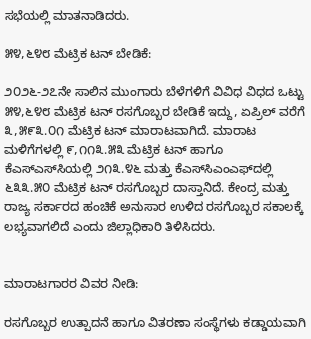ಸಭೆಯಲ್ಲಿ ಮಾತನಾಡಿದರು.

೫೪,೬೪೮ ಮೆಟ್ರಿಕ ಟನ್ ಬೇಡಿಕೆ:

೨೦೨೬-೨೭ನೇ ಸಾಲಿನ ಮುಂಗಾರು ಬೆಳೆಗಳಿಗೆ ವಿವಿಧ ವಿಧದ ಒಟ್ಟು ೫೪,೬೪೮ ಮೆಟ್ರಿಕ ಟನ್ ರಸಗೊಬ್ಬರ ಬೇಡಿಕೆ ಇದ್ದು, ಏಪ್ರಿಲ್‌ ವರೆಗೆ ೩,೫೯೩.೦೧ ಮೆಟ್ರಿಕ ಟನ್ ಮಾರಾಟವಾಗಿದೆ. ಮಾರಾಟ ಮಳಿಗೆಗಳಲ್ಲಿ ೯,೧೧೩.೫೩ ಮೆಟ್ರಿಕ ಟನ್ ಹಾಗೂ ಕೆಎಸ್‌ಎಸ್‌ಸಿಯಲ್ಲಿ ೨೧೩.೪೬ ಮತ್ತು ಕೆಎಸ್‌ಸಿಎಂಎಫ್‌ದಲ್ಲಿ ೬೩೩.೫೦ ಮೆಟ್ರಿಕ ಟನ್ ರಸಗೊಬ್ಬರ ದಾಸ್ತಾನಿದೆ. ಕೇಂದ್ರ ಮತ್ತು ರಾಜ್ಯ ಸರ್ಕಾರದ ಹಂಚಿಕೆ ಅನುಸಾರ ಉಳಿದ ರಸಗೊಬ್ಬರ ಸಕಾಲಕ್ಕೆ ಲಭ್ಯವಾಗಲಿದೆ ಎಂದು ಜಿಲ್ಲಾಧಿಕಾರಿ ತಿಳಿಸಿದರು.


ಮಾರಾಟಗಾರರ ವಿವರ ನೀಡಿ:

ರಸಗೊಬ್ಬರ ಉತ್ಪಾದನೆ ಹಾಗೂ ವಿತರಣಾ ಸಂಸ್ಥೆಗಳು ಕಡ್ಡಾಯವಾಗಿ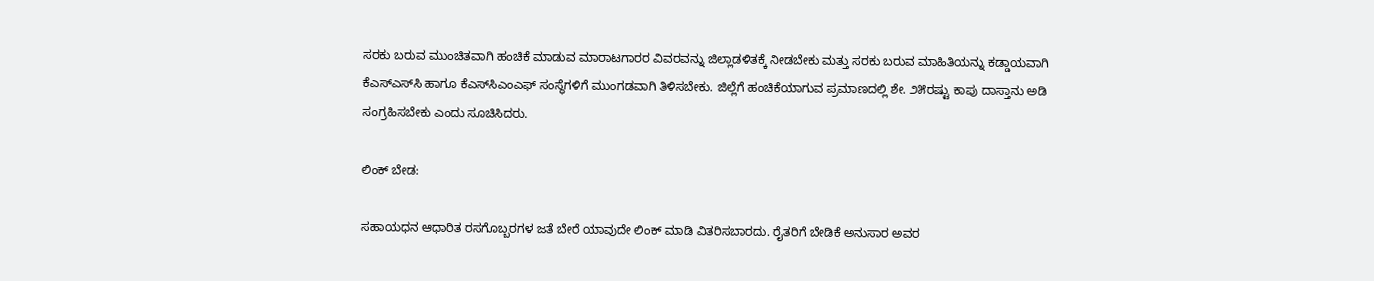ಸರಕು ಬರುವ ಮುಂಚಿತವಾಗಿ ಹಂಚಿಕೆ ಮಾಡುವ ಮಾರಾಟಗಾರರ ವಿವರವನ್ನು ಜಿಲ್ಲಾಡಳಿತಕ್ಕೆ ನೀಡಬೇಕು ಮತ್ತು ಸರಕು ಬರುವ ಮಾಹಿತಿಯನ್ನು ಕಡ್ಡಾಯವಾಗಿ ಕೆಎಸ್‌ಎಸ್‌ಸಿ ಹಾಗೂ ಕೆಎಸ್‌ಸಿಎಂಎಫ್ ಸಂಸ್ಥೆಗಳಿಗೆ ಮುಂಗಡವಾಗಿ ತಿಳಿಸಬೇಕು. ಜಿಲ್ಲೆಗೆ ಹಂಚಿಕೆಯಾಗುವ ಪ್ರಮಾಣದಲ್ಲಿ ಶೇ. ೨೫ರಷ್ಟು ಕಾಪು ದಾಸ್ತಾನು ಅಡಿ ಸಂಗ್ರಹಿಸಬೇಕು ಎಂದು ಸೂಚಿಸಿದರು.

ಲಿಂಕ್ ಬೇಡ:

ಸಹಾಯಧನ ಆಧಾರಿತ ರಸಗೊಬ್ಬರಗಳ ಜತೆ ಬೇರೆ ಯಾವುದೇ ಲಿಂಕ್‌ ಮಾಡಿ ವಿತರಿಸಬಾರದು. ರೈತರಿಗೆ ಬೇಡಿಕೆ ಅನುಸಾರ ಅವರ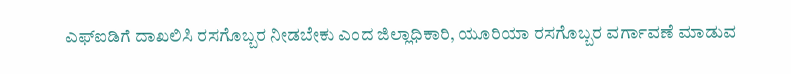ಎಫ್‌ಐಡಿಗೆ ದಾಖಲಿಸಿ ರಸಗೊಬ್ಬರ ನೀಡಬೇಕು ಎಂದ ಜಿಲ್ಲಾಧಿಕಾರಿ, ಯೂರಿಯಾ ರಸಗೊಬ್ಬರ ವರ್ಗಾವಣೆ ಮಾಡುವ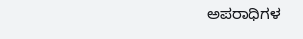ಅಪರಾಧಿಗಳ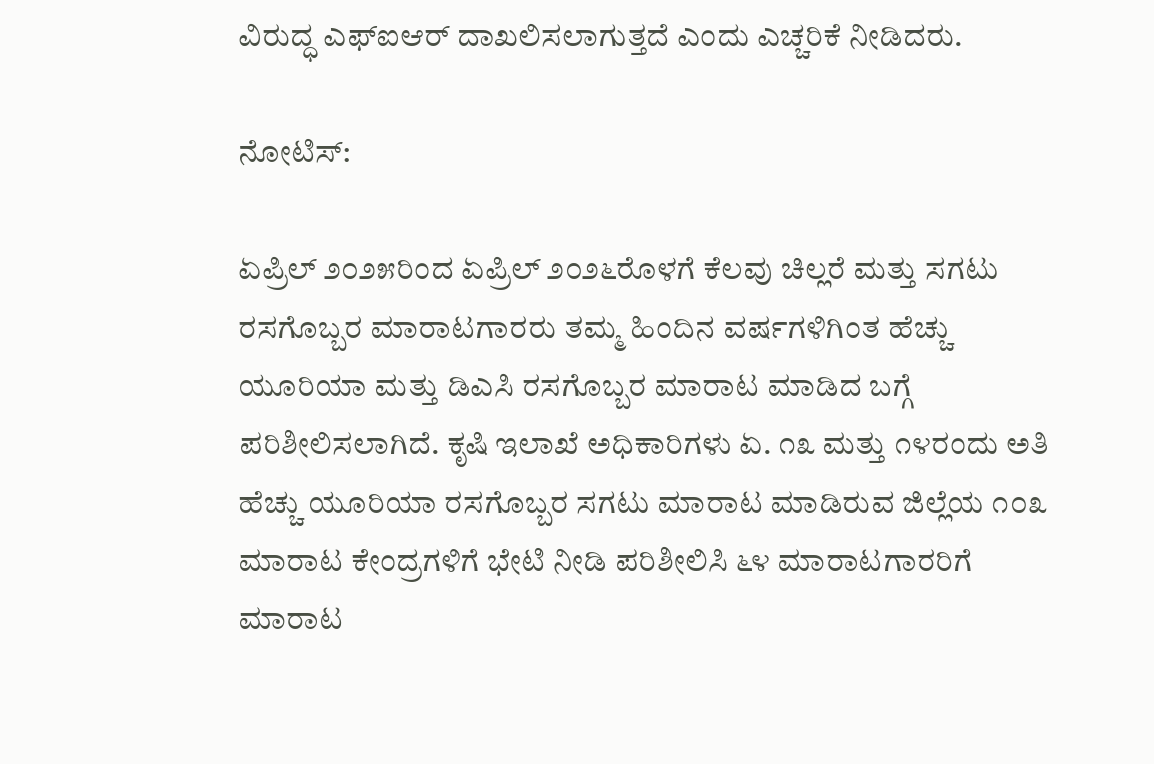ವಿರುದ್ಧ ಎಫ್‌ಐಆರ್ ದಾಖಲಿಸಲಾಗುತ್ತದೆ ಎಂದು ಎಚ್ಚರಿಕೆ ನೀಡಿದರು.

ನೋಟಿಸ್:

ಏಪ್ರಿಲ್‌ ೨೦೨೫ರಿಂದ ಏಪ್ರಿಲ್‌ ೨೦೨೬ರೊಳಗೆ ಕೆಲವು ಚಿಲ್ಲರೆ ಮತ್ತು ಸಗಟು ರಸಗೊಬ್ಬರ ಮಾರಾಟಗಾರರು ತಮ್ಮ ಹಿಂದಿನ ವರ್ಷಗಳಿಗಿಂತ ಹೆಚ್ಚು ಯೂರಿಯಾ ಮತ್ತು ಡಿಎಸಿ ರಸಗೊಬ್ಬರ ಮಾರಾಟ ಮಾಡಿದ ಬಗ್ಗೆ ಪರಿಶೀಲಿಸಲಾಗಿದೆ. ಕೃಷಿ ಇಲಾಖೆ ಅಧಿಕಾರಿಗಳು ಏ. ೧೩ ಮತ್ತು ೧೪ರಂದು ಅತಿ ಹೆಚ್ಚು ಯೂರಿಯಾ ರಸಗೊಬ್ಬರ ಸಗಟು ಮಾರಾಟ ಮಾಡಿರುವ ಜಿಲ್ಲೆಯ ೧೦೩ ಮಾರಾಟ ಕೇಂದ್ರಗಳಿಗೆ ಭೇಟಿ ನೀಡಿ ಪರಿಶೀಲಿಸಿ ೬೪ ಮಾರಾಟಗಾರರಿಗೆ ಮಾರಾಟ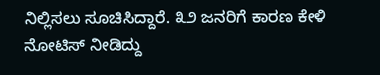ನಿಲ್ಲಿಸಲು ಸೂಚಿಸಿದ್ದಾರೆ. ೩೨ ಜನರಿಗೆ ಕಾರಣ ಕೇಳಿ ನೋಟಿಸ್ ನೀಡಿದ್ದು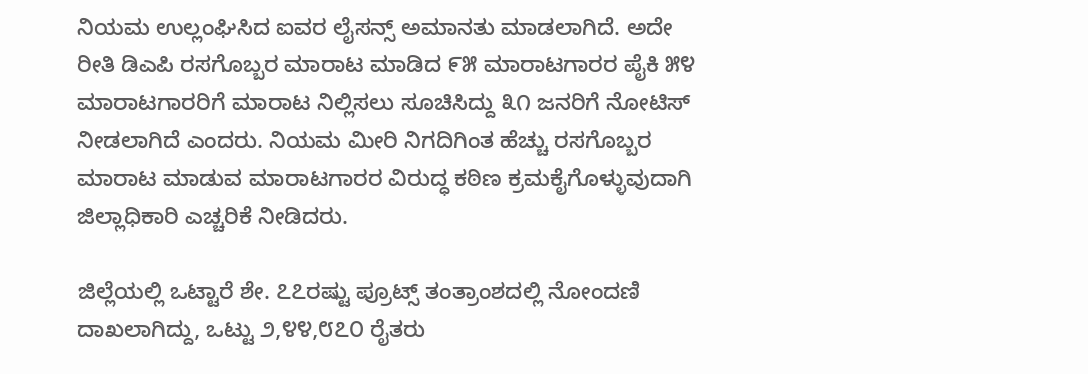ನಿಯಮ ಉಲ್ಲಂಘಿಸಿದ ಐವರ ಲೈಸನ್ಸ್ ಅಮಾನತು ಮಾಡಲಾಗಿದೆ. ಅದೇ ರೀತಿ ಡಿಎಪಿ ರಸಗೊಬ್ಬರ ಮಾರಾಟ ಮಾಡಿದ ೯೫ ಮಾರಾಟಗಾರರ ಪೈಕಿ ೫೪ ಮಾರಾಟಗಾರರಿಗೆ ಮಾರಾಟ ನಿಲ್ಲಿಸಲು ಸೂಚಿಸಿದ್ದು ೩೧ ಜನರಿಗೆ ನೋಟಿಸ್ ನೀಡಲಾಗಿದೆ ಎಂದರು. ನಿಯಮ ಮೀರಿ ನಿಗದಿಗಿಂತ ಹೆಚ್ಚು ರಸಗೊಬ್ಬರ ಮಾರಾಟ ಮಾಡುವ ಮಾರಾಟಗಾರರ ವಿರುದ್ಧ ಕಠಿಣ ಕ್ರಮಕೈಗೊಳ್ಳುವುದಾಗಿ ಜಿಲ್ಲಾಧಿಕಾರಿ ಎಚ್ಚರಿಕೆ ನೀಡಿದರು.

ಜಿಲ್ಲೆಯಲ್ಲಿ ಒಟ್ಟಾರೆ ಶೇ. ೭೭ರಷ್ಟು ಪ್ರೂಟ್ಸ್ ತಂತ್ರಾಂಶದಲ್ಲಿ ನೋಂದಣಿ ದಾಖಲಾಗಿದ್ದು, ಒಟ್ಟು ೨,೪೪,೮೭೦ ರೈತರು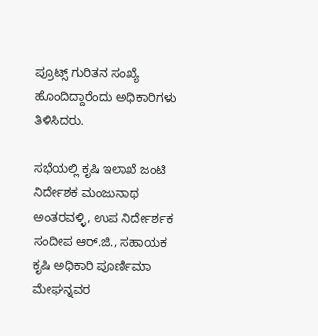ಪ್ರೂಟ್ಸ್ ಗುರಿತನ ಸಂಖ್ಯೆ ಹೊಂದಿದ್ದಾರೆಂದು ಅಧಿಕಾರಿಗಳು ತಿಳಿಸಿದರು.

ಸಭೆಯಲ್ಲಿ ಕೃಷಿ ಇಲಾಖೆ ಜಂಟಿ ನಿರ್ದೇಶಕ ಮಂಜುನಾಥ ಅಂತರವಳ್ಳಿ, ಉಪ ನಿರ್ದೇರ್ಶಕ ಸಂದೀಪ ಆರ್.ಜಿ., ಸಹಾಯಕ ಕೃಷಿ ಅಧಿಕಾರಿ ಪೂರ್ಣಿಮಾ ಮೇಘನ್ನವರ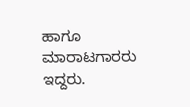ಹಾಗೂ ಮಾರಾಟಗಾರರು ಇದ್ದರು.